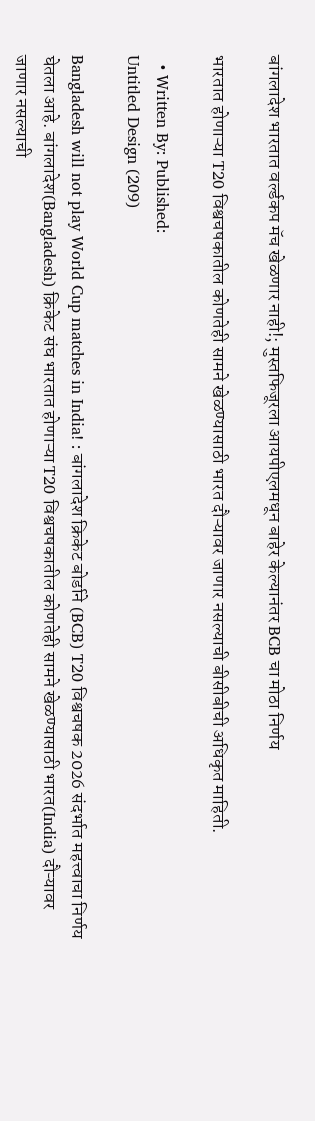बांगलादेश भारतात वर्ल्डकप मॅच खेळणार नाही!; मुस्तफिजूरला आयपीएलमधून बाहेर केल्यानंतर BCB चा मोठा निर्णय

भारतात होणाऱ्या T20 विश्वचषकातील कोणतेही सामने खेळण्यासाठी भारत दौऱ्यावर जाणार नसल्याची बीसीबीची अधिकृत माहिती.

  • Written By: Published:
Untitled Design (209)

Bangladesh will not play World Cup matches in India! : बांगलादेश क्रिकेट बोर्डाने (BCB) T20 विश्वचषक 2026 संदर्भात महत्त्वाचा निर्णय घेतला आहे. बांगलादेश(Bangladesh) क्रिकेट संघ भारतात होणाऱ्या T20 विश्वचषकातील कोणतेही सामने खेळण्यासाठी भारत(India) दौऱ्यावर जाणार नसल्याची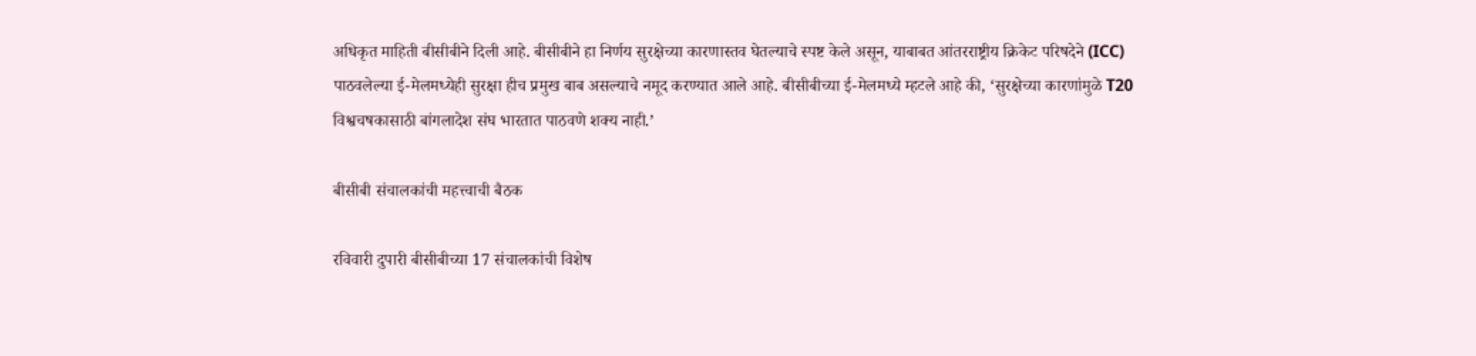अधिकृत माहिती बीसीबीने दिली आहे. बीसीबीने हा निर्णय सुरक्षेच्या कारणास्तव घेतल्याचे स्पष्ट केले असून, याबाबत आंतरराष्ट्रीय क्रिकेट परिषदेने (ICC) पाठवलेल्या ई-मेलमध्येही सुरक्षा हीच प्रमुख बाब असल्याचे नमूद करण्यात आले आहे. बीसीबीच्या ई-मेलमध्ये म्हटले आहे की, ‘सुरक्षेच्या कारणांमुळे T20 विश्वचषकासाठी बांगलादेश संघ भारतात पाठवणे शक्य नाही.’

बीसीबी संचालकांची महत्त्वाची बैठक

रविवारी दुपारी बीसीबीच्या 17 संचालकांची विशेष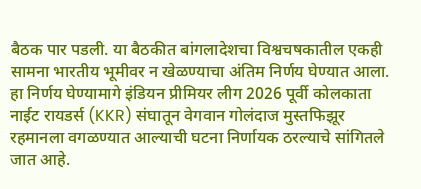बैठक पार पडली. या बैठकीत बांगलादेशचा विश्वचषकातील एकही सामना भारतीय भूमीवर न खेळण्याचा अंतिम निर्णय घेण्यात आला. हा निर्णय घेण्यामागे इंडियन प्रीमियर लीग 2026 पूर्वी कोलकाता नाईट रायडर्स (KKR) संघातून वेगवान गोलंदाज मुस्तफिझूर रहमानला वगळण्यात आल्याची घटना निर्णायक ठरल्याचे सांगितले जात आहे.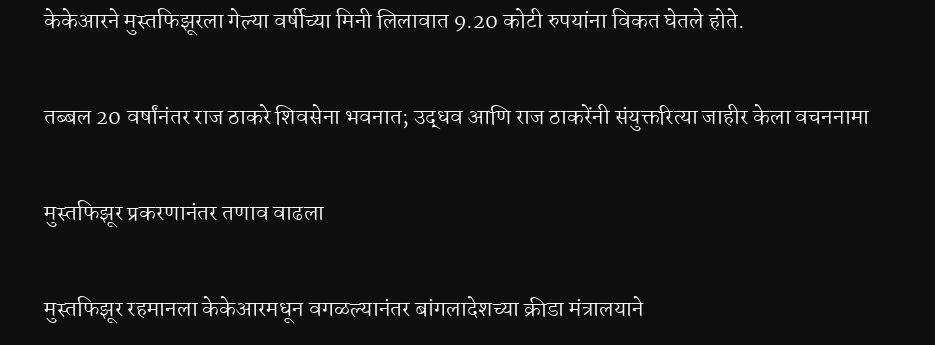केकेआरने मुस्तफिझूरला गेल्या वर्षीच्या मिनी लिलावात 9.20 कोटी रुपयांना विकत घेतले होते.

तब्बल 20 वर्षांनंतर राज ठाकरे शिवसेना भवनात; उद्धव आणि राज ठाकरेंनी संयुक्तरित्या जाहीर केला वचननामा

मुस्तफिझूर प्रकरणानंतर तणाव वाढला

मुस्तफिझूर रहमानला केकेआरमधून वगळल्यानंतर बांगलादेशच्या क्रीडा मंत्रालयाने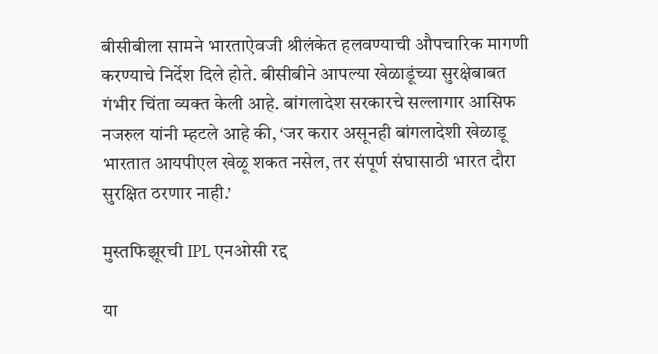बीसीबीला सामने भारताऐवजी श्रीलंकेत हलवण्याची औपचारिक मागणी करण्याचे निर्देश दिले होते. बीसीबीने आपल्या खेळाडूंच्या सुरक्षेबाबत गंभीर चिंता व्यक्त केली आहे. बांगलादेश सरकारचे सल्लागार आसिफ नजरुल यांनी म्हटले आहे की, ‘जर करार असूनही बांगलादेशी खेळाडू भारतात आयपीएल खेळू शकत नसेल, तर संपूर्ण संघासाठी भारत दौरा सुरक्षित ठरणार नाही.’

मुस्तफिझूरची IPL एनओसी रद्द

या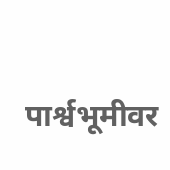पार्श्वभूमीवर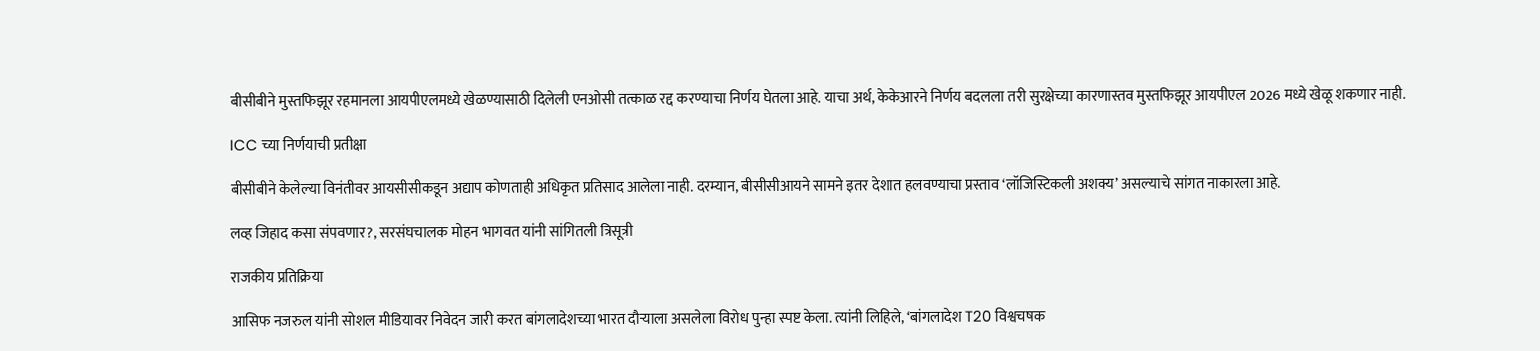बीसीबीने मुस्तफिझूर रहमानला आयपीएलमध्ये खेळण्यासाठी दिलेली एनओसी तत्काळ रद्द करण्याचा निर्णय घेतला आहे. याचा अर्थ, केकेआरने निर्णय बदलला तरी सुरक्षेच्या कारणास्तव मुस्तफिझूर आयपीएल 2026 मध्ये खेळू शकणार नाही.

ICC च्या निर्णयाची प्रतीक्षा

बीसीबीने केलेल्या विनंतीवर आयसीसीकडून अद्याप कोणताही अधिकृत प्रतिसाद आलेला नाही. दरम्यान, बीसीसीआयने सामने इतर देशात हलवण्याचा प्रस्ताव ‘लॉजिस्टिकली अशक्य’ असल्याचे सांगत नाकारला आहे.

लव्ह जिहाद कसा संपवणार?, सरसंघचालक मोहन भागवत यांनी सांगितली त्रिसूत्री

राजकीय प्रतिक्रिया

आसिफ नजरुल यांनी सोशल मीडियावर निवेदन जारी करत बांगलादेशच्या भारत दौऱ्याला असलेला विरोध पुन्हा स्पष्ट केला. त्यांनी लिहिले, ‘बांगलादेश T20 विश्वचषक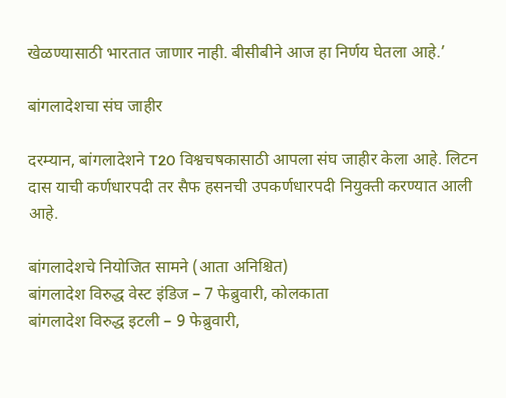खेळण्यासाठी भारतात जाणार नाही. बीसीबीने आज हा निर्णय घेतला आहे.’

बांगलादेशचा संघ जाहीर

दरम्यान, बांगलादेशने T20 विश्वचषकासाठी आपला संघ जाहीर केला आहे. लिटन दास याची कर्णधारपदी तर सैफ हसनची उपकर्णधारपदी नियुक्ती करण्यात आली आहे.

बांगलादेशचे नियोजित सामने (आता अनिश्चित)
बांगलादेश विरुद्ध वेस्ट इंडिज – 7 फेब्रुवारी, कोलकाता
बांगलादेश विरुद्ध इटली – 9 फेब्रुवारी,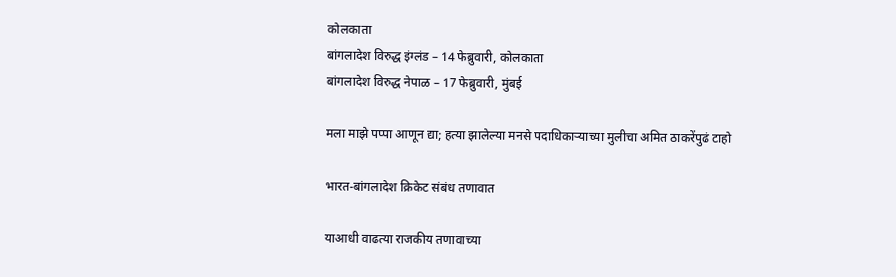कोलकाता
बांगलादेश विरुद्ध इंग्लंड – 14 फेब्रुवारी, कोलकाता
बांगलादेश विरुद्ध नेपाळ – 17 फेब्रुवारी, मुंबई

मला माझे पप्पा आणून द्या; हत्या झालेल्या मनसे पदाधिकाऱ्याच्या मुलीचा अमित ठाकरेंपुढं टाहो

भारत-बांगलादेश क्रिकेट संबंध तणावात

याआधी वाढत्या राजकीय तणावाच्या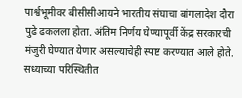पार्श्वभूमीवर बीसीसीआयने भारतीय संघाचा बांगलादेश दौरा पुढे ढकलला होता. अंतिम निर्णय घेण्यापूर्वी केंद्र सरकारची मंजुरी घेण्यात येणार असल्याचेही स्पष्ट करण्यात आले होते. सध्याच्या परिस्थितीत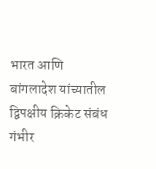भारत आणि बांगलादेश यांच्यातील द्विपक्षीय क्रिकेट संबंध गंभीर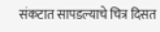संकटात सापडल्याचे चित्र दिसत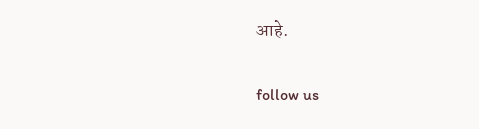आहे.

follow us